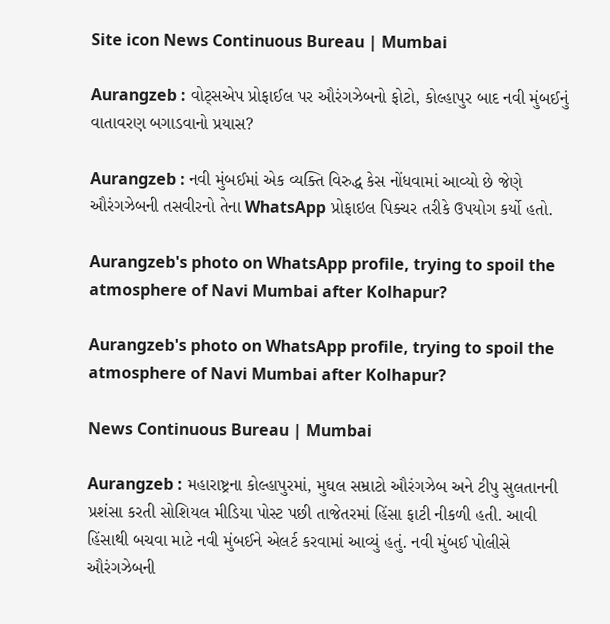Site icon News Continuous Bureau | Mumbai

Aurangzeb : વોટ્સએપ પ્રોફાઈલ પર ઔરંગઝેબનો ફોટો, કોલ્હાપુર બાદ નવી મુંબઈનું વાતાવરણ બગાડવાનો પ્રયાસ?

Aurangzeb : નવી મુંબઈમાં એક વ્યક્તિ વિરુદ્ધ કેસ નોંધવામાં આવ્યો છે જેણે ઔરંગઝેબની તસવીરનો તેના WhatsApp પ્રોફાઇલ પિક્ચર તરીકે ઉપયોગ કર્યો હતો.

Aurangzeb's photo on WhatsApp profile, trying to spoil the atmosphere of Navi Mumbai after Kolhapur?

Aurangzeb's photo on WhatsApp profile, trying to spoil the atmosphere of Navi Mumbai after Kolhapur?

News Continuous Bureau | Mumbai

Aurangzeb : મહારાષ્ટ્રના કોલ્હાપુરમાં, મુઘલ સમ્રાટો ઔરંગઝેબ અને ટીપુ સુલતાનની પ્રશંસા કરતી સોશિયલ મીડિયા પોસ્ટ પછી તાજેતરમાં હિંસા ફાટી નીકળી હતી. આવી હિંસાથી બચવા માટે નવી મુંબઈને એલર્ટ કરવામાં આવ્યું હતું. નવી મુંબઈ પોલીસે ઔરંગઝેબની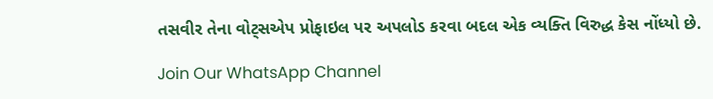તસવીર તેના વોટ્સએપ પ્રોફાઇલ પર અપલોડ કરવા બદલ એક વ્યક્તિ વિરુદ્ધ કેસ નોંધ્યો છે.

Join Our WhatsApp Channel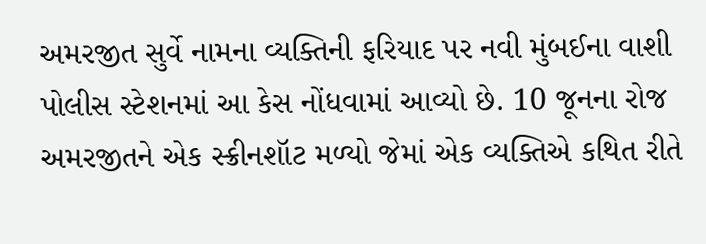અમરજીત સુર્વે નામના વ્યક્તિની ફરિયાદ પર નવી મુંબઈના વાશી પોલીસ સ્ટેશનમાં આ કેસ નોંધવામાં આવ્યો છે. 10 જૂનના રોજ અમરજીતને એક સ્ક્રીનશૉટ મળ્યો જેમાં એક વ્યક્તિએ કથિત રીતે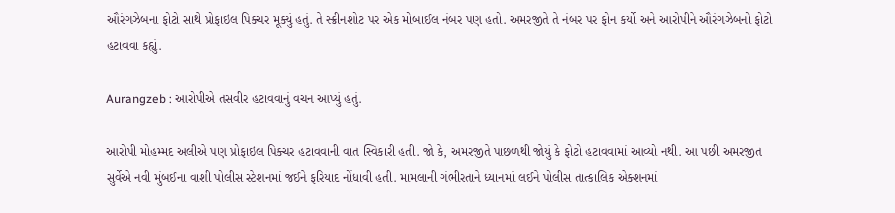ઔરંગઝેબના ફોટો સાથે પ્રોફાઇલ પિક્ચર મૂક્યું હતું. તે સ્ક્રીનશોટ પર એક મોબાઈલ નંબર પણ હતો. અમરજીતે તે નંબર પર ફોન કર્યો અને આરોપીને ઔરંગઝેબનો ફોટો હટાવવા કહ્યું.

Aurangzeb : આરોપીએ તસવીર હટાવવાનું વચન આપ્યું હતું.

આરોપી મોહમ્મદ અલીએ પણ પ્રોફાઇલ પિક્ચર હટાવવાની વાત સ્વિકારી હતી. જો કે, અમરજીતે પાછળથી જોયું કે ફોટો હટાવવામાં આવ્યો નથી. આ પછી અમરજીત સુર્વેએ નવી મુંબઈના વાશી પોલીસ સ્ટેશનમાં જઈને ફરિયાદ નોંધાવી હતી. મામલાની ગંભીરતાને ધ્યાનમાં લઈને પોલીસ તાત્કાલિક એક્શનમાં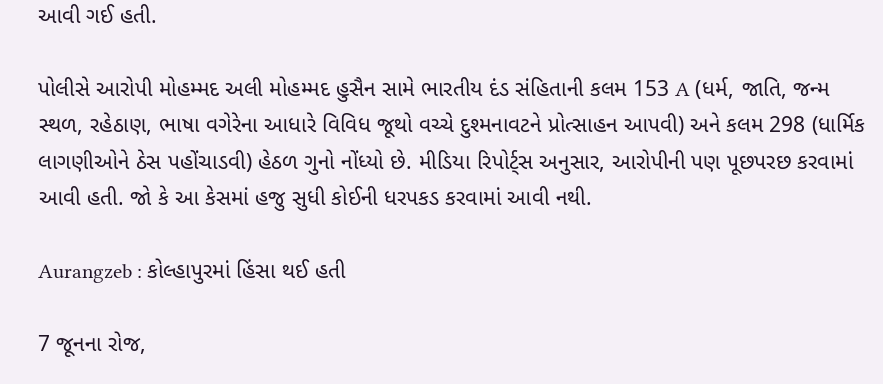આવી ગઈ હતી.

પોલીસે આરોપી મોહમ્મદ અલી મોહમ્મદ હુસૈન સામે ભારતીય દંડ સંહિતાની કલમ 153 A (ધર્મ, જાતિ, જન્મ સ્થળ, રહેઠાણ, ભાષા વગેરેના આધારે વિવિધ જૂથો વચ્ચે દુશ્મનાવટને પ્રોત્સાહન આપવી) અને કલમ 298 (ધાર્મિક લાગણીઓને ઠેસ પહોંચાડવી) હેઠળ ગુનો નોંધ્યો છે. મીડિયા રિપોર્ટ્સ અનુસાર, આરોપીની પણ પૂછપરછ કરવામાં આવી હતી. જો કે આ કેસમાં હજુ સુધી કોઈની ધરપકડ કરવામાં આવી નથી.

Aurangzeb : કોલ્હાપુરમાં હિંસા થઈ હતી

7 જૂનના રોજ,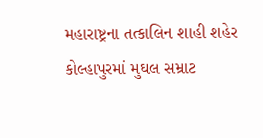મહારાષ્ટ્રના તત્કાલિન શાહી શહેર કોલ્હાપુરમાં મુઘલ સમ્રાટ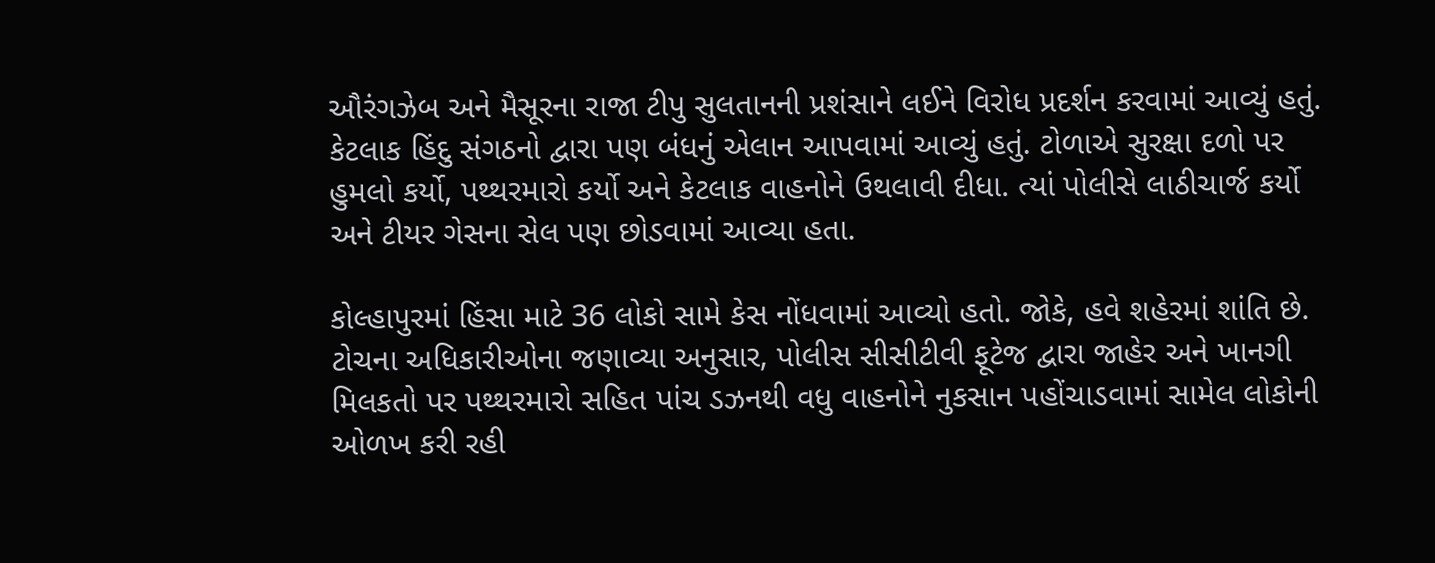ઔરંગઝેબ અને મૈસૂરના રાજા ટીપુ સુલતાનની પ્રશંસાને લઈને વિરોધ પ્રદર્શન કરવામાં આવ્યું હતું. કેટલાક હિંદુ સંગઠનો દ્વારા પણ બંધનું એલાન આપવામાં આવ્યું હતું. ટોળાએ સુરક્ષા દળો પર હુમલો કર્યો, પથ્થરમારો કર્યો અને કેટલાક વાહનોને ઉથલાવી દીધા. ત્યાં પોલીસે લાઠીચાર્જ કર્યો અને ટીયર ગેસના સેલ પણ છોડવામાં આવ્યા હતા.

કોલ્હાપુરમાં હિંસા માટે 36 લોકો સામે કેસ નોંધવામાં આવ્યો હતો. જોકે, હવે શહેરમાં શાંતિ છે. ટોચના અધિકારીઓના જણાવ્યા અનુસાર, પોલીસ સીસીટીવી ફૂટેજ દ્વારા જાહેર અને ખાનગી મિલકતો પર પથ્થરમારો સહિત પાંચ ડઝનથી વધુ વાહનોને નુકસાન પહોંચાડવામાં સામેલ લોકોની ઓળખ કરી રહી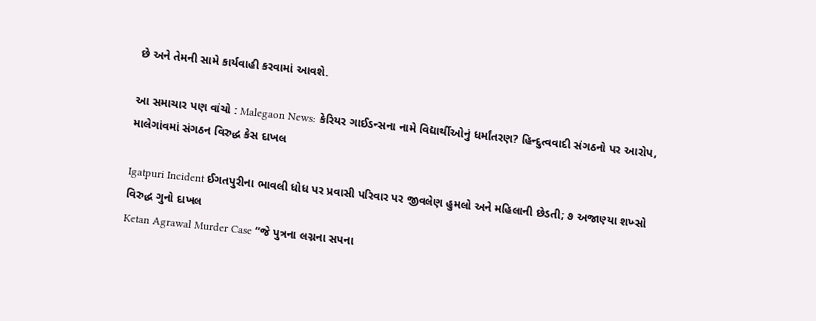છે અને તેમની સામે કાર્યવાહી કરવામાં આવશે.

આ સમાચાર પણ વાંચો : Malegaon News: કેરિયર ગાઈડન્સના નામે વિદ્યાર્થીઓનું ધર્માંતરણ? હિન્દુત્વવાદી સંગઠનો પર આરોપ, માલેગાંવમાં સંગઠન વિરુદ્ધ કેસ દાખલ

Igatpuri Incident ઈગતપુરીના ભાવલી ધોધ પર પ્રવાસી પરિવાર પર જીવલેણ હુમલો અને મહિલાની છેડતી; ૭ અજાણ્યા શખ્સો વિરુદ્ધ ગુનો દાખલ
Ketan Agrawal Murder Case “જે પુત્રના લગ્નના સપના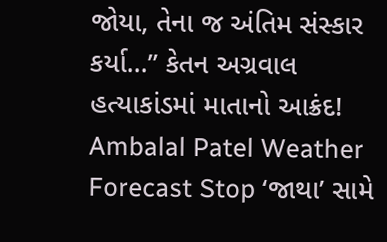જોયા, તેના જ અંતિમ સંસ્કાર કર્યા…” કેતન અગ્રવાલ હત્યાકાંડમાં માતાનો આક્રંદ!
Ambalal Patel Weather Forecast Stop ‘જાથા’ સામે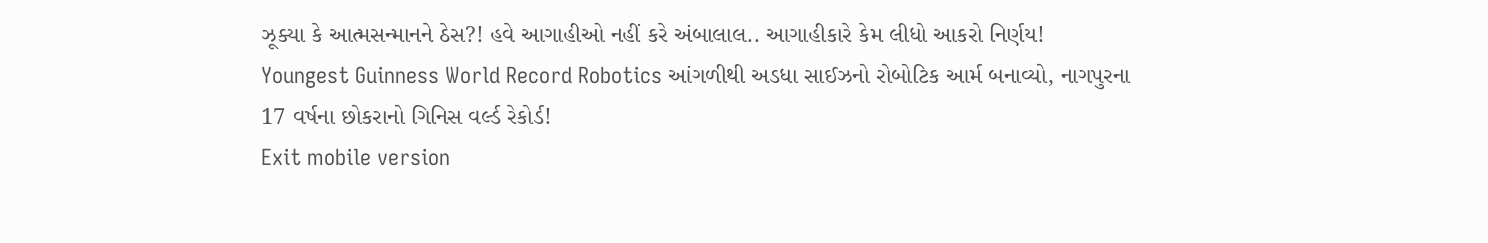ઝૂક્યા કે આત્મસન્માનને ઠેસ?! હવે આગાહીઓ નહીં કરે અંબાલાલ.. આગાહીકારે કેમ લીધો આકરો નિર્ણય!
Youngest Guinness World Record Robotics આંગળીથી અડધા સાઈઝનો રોબોટિક આર્મ બનાવ્યો, નાગપુરના 17 વર્ષના છોકરાનો ગિનિસ વર્લ્ડ રેકોર્ડ!
Exit mobile version